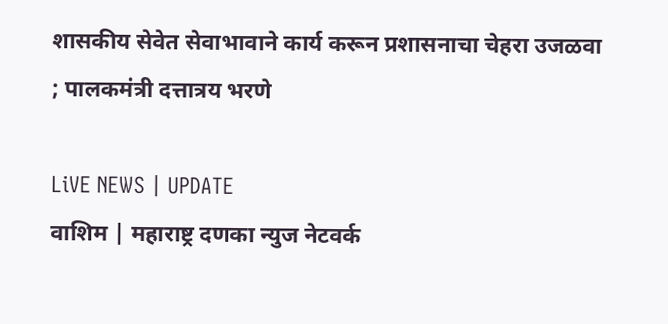शासकीय सेवेत सेवाभावाने कार्य करून प्रशासनाचा चेहरा उजळवा ; पालकमंत्री दत्तात्रय भरणे

LiVE NEWS | UPDATE
वाशिम | महाराष्ट्र दणका न्युज नेटवर्क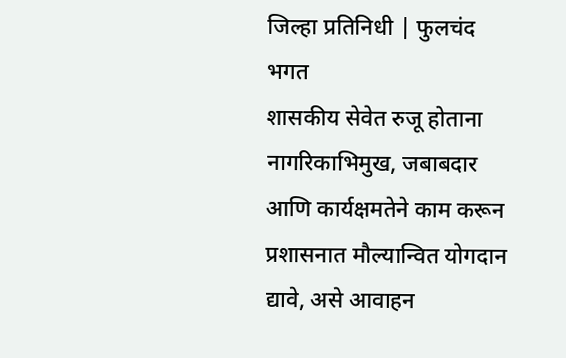जिल्हा प्रतिनिधी | फुलचंद भगत
शासकीय सेवेत रुजू होताना नागरिकाभिमुख, जबाबदार आणि कार्यक्षमतेने काम करून प्रशासनात मौल्यान्वित योगदान द्यावे, असे आवाहन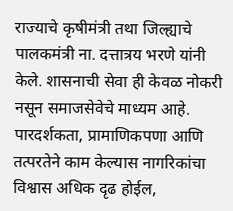राज्याचे कृषीमंत्री तथा जिल्ह्याचे पालकमंत्री ना. दत्तात्रय भरणे यांनी केले. शासनाची सेवा ही केवळ नोकरी नसून समाजसेवेचे माध्यम आहे. पारदर्शकता, प्रामाणिकपणा आणि तत्परतेने काम केल्यास नागरिकांचा विश्वास अधिक दृढ होईल,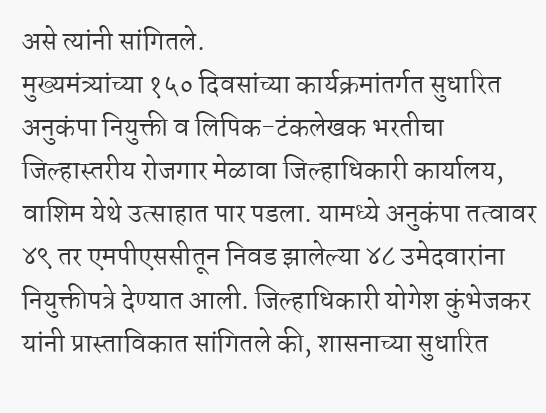असे त्यांनी सांगितले.
मुख्यमंत्र्यांच्या १५० दिवसांच्या कार्यक्रमांतर्गत सुधारित अनुकंपा नियुक्ती व लिपिक-टंकलेखक भरतीचा जिल्हास्तरीय रोजगार मेळावा जिल्हाधिकारी कार्यालय, वाशिम येथे उत्साहात पार पडला. यामध्ये अनुकंपा तत्वावर ४९ तर एमपीएससीतून निवड झालेल्या ४८ उमेदवारांना नियुक्तीपत्रे देण्यात आली. जिल्हाधिकारी योगेश कुंभेजकर यांनी प्रास्ताविकात सांगितले की, शासनाच्या सुधारित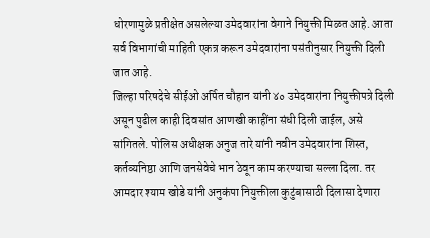धोरणामुळे प्रतीक्षेत असलेल्या उमेदवारांना वेगाने नियुक्ती मिळत आहे. आता सर्व विभागांची माहिती एकत्र करून उमेदवारांना पसंतीनुसार नियुक्ती दिली जात आहे.
जिल्हा परिषदेचे सीईओ अर्पित चौहान यांनी ४० उमेदवारांना नियुक्तीपत्रे दिली असून पुढील काही दिवसांत आणखी काहींना संधी दिली जाईल, असे सांगितले. पोलिस अधीक्षक अनुज तारे यांनी नवीन उमेदवारांना शिस्त, कर्तव्यनिष्ठा आणि जनसेवेचे भान ठेवून काम करण्याचा सल्ला दिला. तर आमदार श्याम खोडे यांनी अनुकंपा नियुक्तीला कुटुंबासाठी दिलासा देणारा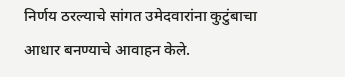निर्णय ठरल्याचे सांगत उमेदवारांना कुटुंबाचा आधार बनण्याचे आवाहन केले.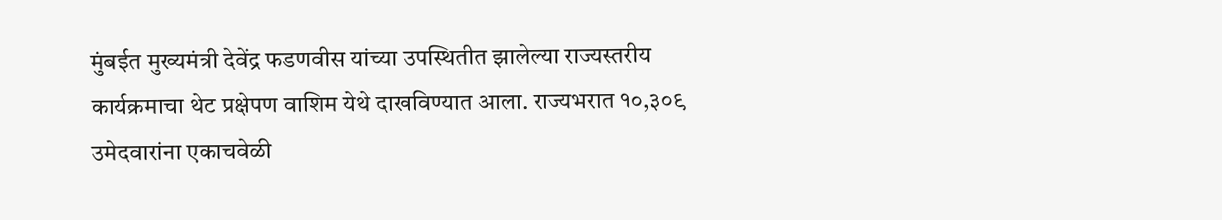मुंबईत मुख्यमंत्री देवेंद्र फडणवीस यांच्या उपस्थितीत झालेल्या राज्यस्तरीय कार्यक्रमाचा थेट प्रक्षेपण वाशिम येथे दाखविण्यात आला. राज्यभरात १०,३०९ उमेदवारांना एकाचवेळी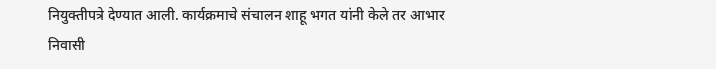नियुक्तीपत्रे देण्यात आली. कार्यक्रमाचे संचालन शाहू भगत यांनी केले तर आभार निवासी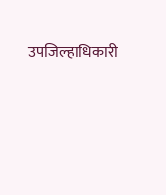उपजिल्हाधिकारी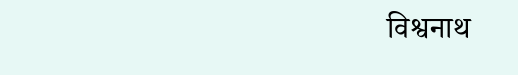विश्वनाथ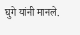घुगे यांनी मानले.